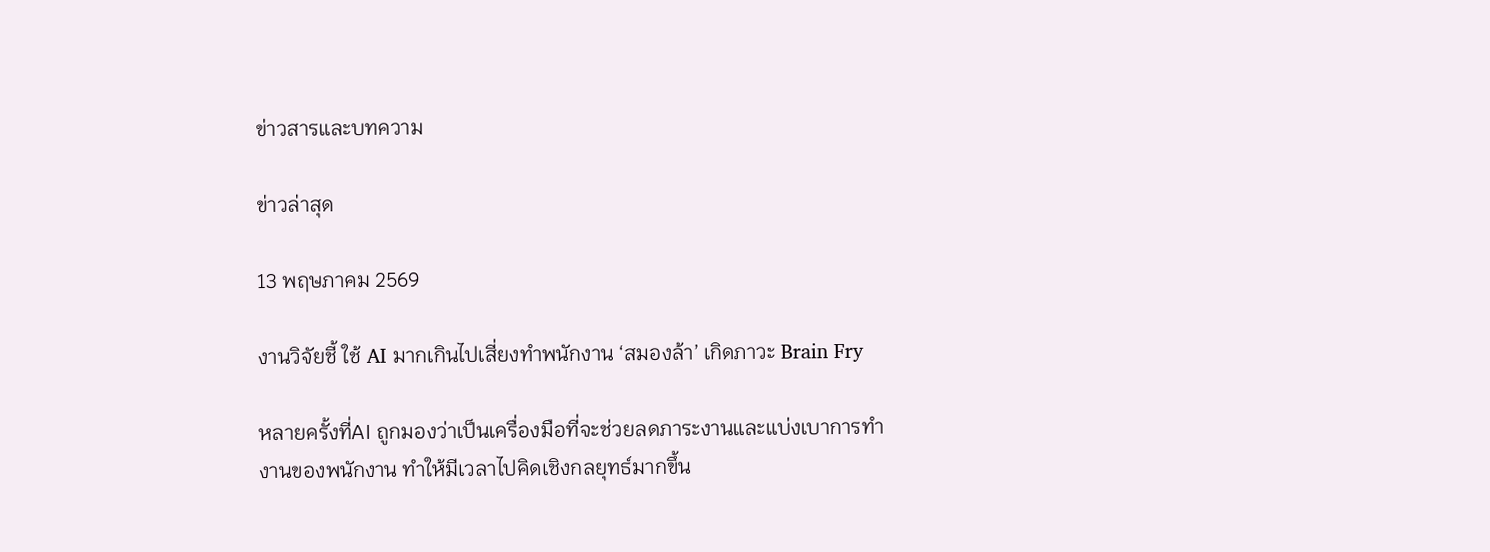ข่าวสารและบทความ

ข่าวล่าสุด

13 พฤษภาคม 2569

งานวิจัยชี้ ใช้ AI มากเกินไปเสี่ยงทำพนักงาน ‘สมองล้า’ เกิดภาวะ Brain Fry

หลายครั้งที่AI ถูกมองว่าเป็นเครื่องมือที่จะช่วยลดภาระงานและแบ่งเบาการทำงานของพนักงาน ทำให้มีเวลาไปคิดเชิงกลยุทธ์มากขึ้น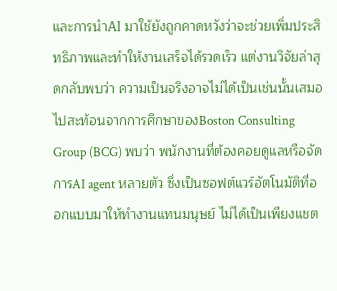และการนำAI มาใช้ยังถูกคาดหวังว่าจะช่วยเพิ่มประสิทธิภาพและทำให้งานเสร็จได้รวดเร็ว แต่งานวิจัยล่าสุดกลับพบว่า ความเป็นจริงอาจไม่ได้เป็นเช่นนั้นเสมอไปสะท้อนจากการศึกษาของBoston Consulting Group (BCG) พบว่า พนักงานที่ต้องคอยดูแลหรือจัดการAI agent หลายตัว ซึ่งเป็นซอฟต์แวร์อัตโนมัติที่ออกแบบมาให้ทำงานแทนมนุษย์ ไม่ได้เป็นเพียงแชต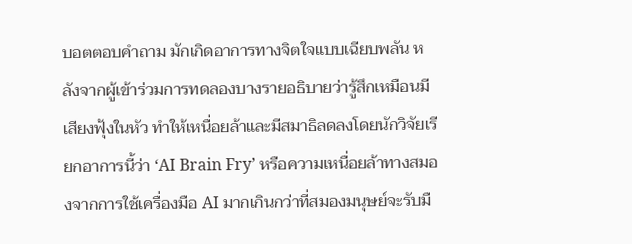บอตตอบคำถาม มักเกิดอาการทางจิตใจแบบเฉียบพลัน หลังจากผู้เข้าร่วมการทดลองบางรายอธิบายว่ารู้สึกเหมือนมีเสียงฟุ้งในหัว ทำให้เหนื่อยล้าและมีสมาธิลดลงโดยนักวิจัยเรียกอาการนี้ว่า ‘AI Brain Fry’ หรือความเหนื่อยล้าทางสมองจากการใช้เครื่องมือ AI มากเกินกว่าที่สมองมนุษย์จะรับมื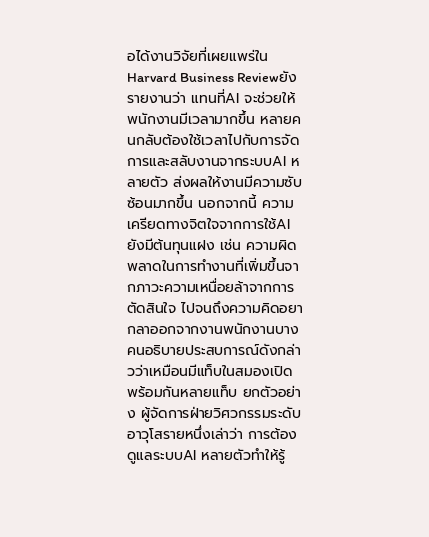อได้งานวิจัยที่เผยแพร่ในHarvard Business Reviewยังรายงานว่า แทนที่AI จะช่วยให้พนักงานมีเวลามากขึ้น หลายคนกลับต้องใช้เวลาไปกับการจัดการและสลับงานจากระบบAI หลายตัว ส่งผลให้งานมีความซับซ้อนมากขึ้น นอกจากนี้ ความเครียดทางจิตใจจากการใช้AI ยังมีต้นทุนแฝง เช่น ความผิดพลาดในการทำงานที่เพิ่มขึ้นจากภาวะความเหนื่อยล้าจากการตัดสินใจ ไปจนถึงความคิดอยากลาออกจากงานพนักงานบางคนอธิบายประสบการณ์ดังกล่าวว่าเหมือนมีแท็บในสมองเปิดพร้อมกันหลายแท็บ ยกตัวอย่าง ผู้จัดการฝ่ายวิศวกรรมระดับอาวุโสรายหนึ่งเล่าว่า การต้องดูแลระบบAI หลายตัวทำให้รู้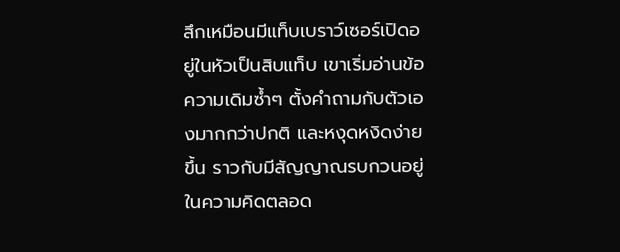สึกเหมือนมีแท็บเบราว์เซอร์เปิดอยู่ในหัวเป็นสิบแท็บ เขาเริ่มอ่านข้อความเดิมซ้ำๆ ตั้งคำถามกับตัวเองมากกว่าปกติ และหงุดหงิดง่ายขึ้น ราวกับมีสัญญาณรบกวนอยู่ในความคิดตลอด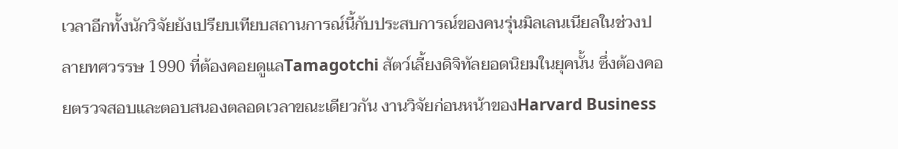เวลาอีกทั้งนักวิจัยยังเปรียบเทียบสถานการณ์นี้กับประสบการณ์ของคนรุ่นมิลเลนเนียลในช่วงปลายทศวรรษ 1990 ที่ต้องคอยดูแลTamagotchi สัตว์เลี้ยงดิจิทัลยอดนิยมในยุคนั้น ซึ่งต้องคอยตรวจสอบและตอบสนองตลอดเวลาขณะเดียวกัน งานวิจัยก่อนหน้าของHarvard Business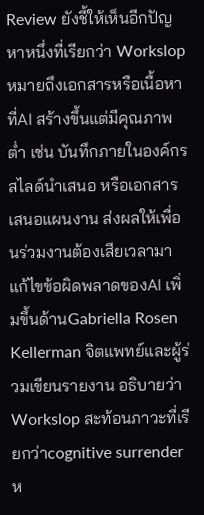Review ยังชี้ให้เห็นอีกปัญหาหนึ่งที่เรียกว่า Workslop หมายถึงเอกสารหรือเนื้อหาที่AI สร้างขึ้นแต่มีคุณภาพต่ำ เช่น บันทึกภายในองค์กร สไลด์นำเสนอ หรือเอกสารเสนอแผนงาน ส่งผลให้เพื่อนร่วมงานต้องเสียเวลามาแก้ไขข้อผิดพลาดของAI เพิ่มขึ้นด้านGabriella Rosen Kellerman จิตแพทย์และผู้ร่วมเขียนรายงาน อธิบายว่าWorkslop สะท้อนภาวะที่เรียกว่าcognitive surrender ห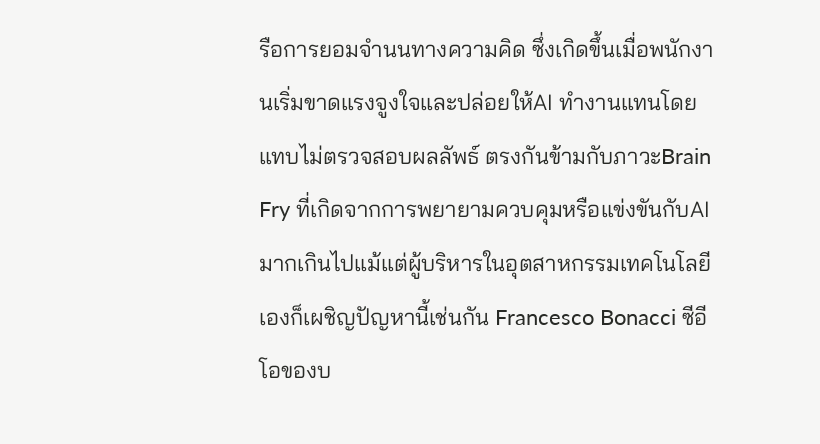รือการยอมจำนนทางความคิด ซึ่งเกิดขึ้นเมื่อพนักงานเริ่มขาดแรงจูงใจและปล่อยให้AI ทำงานแทนโดยแทบไม่ตรวจสอบผลลัพธ์ ตรงกันข้ามกับภาวะBrain Fry ที่เกิดจากการพยายามควบคุมหรือแข่งขันกับAI มากเกินไปแม้แต่ผู้บริหารในอุตสาหกรรมเทคโนโลยีเองก็เผชิญปัญหานี้เช่นกัน Francesco Bonacci ซีอีโอของบ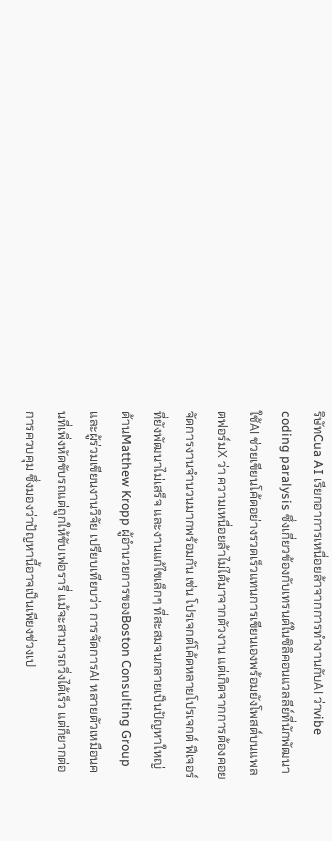ริษัทCua AI เรียกอาการเหนื่อยล้าจากการทำงานกับAI ว่าvibe coding paralysis ซึ่งเกี่ยวข้องกับเทรนด์ในซิลิคอนแวลลีย์ที่นักพัฒนาใช้AI ช่วยเขียนโค้ดอย่างรวดเร็วแทนการเขียนเองพร้อมยังโพสต์บนแพลตฟอร์มX ว่า ความเหนื่อยล้าไม่ได้มาจากตัวงาน แต่เกิดจากการต้องคอยจัดการงานจำนวนมากพร้อมกัน เช่น โปรเจกต์โค้ดหลายโปรเจกต์ ฟีเจอร์ที่ยังพัฒนาไม่เสร็จ และงานแก้ไขเล็กๆ ที่สะสมจนกลายเป็นปัญหาใหญ่ด้านMatthew Kropp ผู้อำนวยการของBoston Consulting Group และผู้ร่วมเขียนงานวิจัย เปรียบเทียบว่า การจัดการAI หลายตัวเหมือนคนที่เพิ่งหัดขับรถแต่ถูกให้ขับเฟอรารี่ แม้จะสามารถวิ่งได้เร็ว แต่ก็ยากต่อการควบคุม ซึ่งมองว่าปัญหานี้อาจเป็นเพียงช่วงเป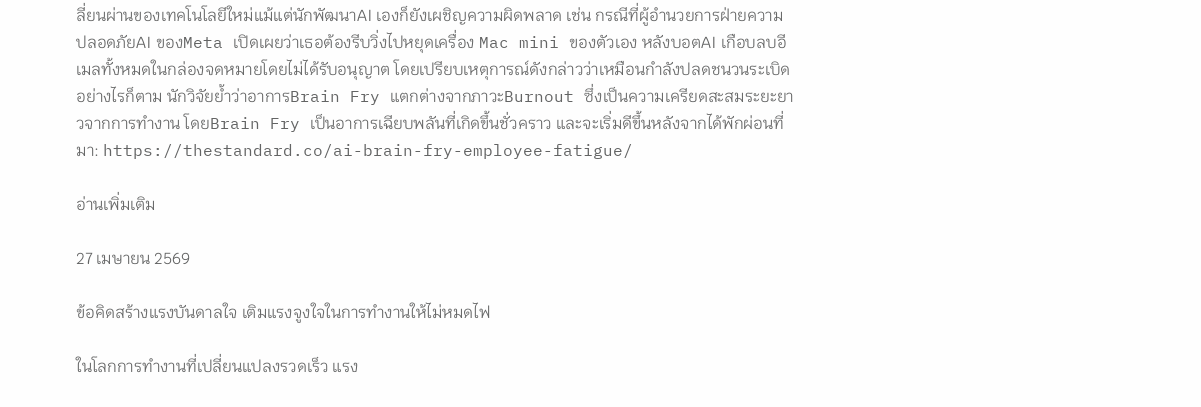ลี่ยนผ่านของเทคโนโลยีใหม่แม้แต่นักพัฒนาAI เองก็ยังเผชิญความผิดพลาด เช่น กรณีที่ผู้อำนวยการฝ่ายความปลอดภัยAI ของMeta เปิดเผยว่าเธอต้องรีบวิ่งไปหยุดเครื่อง Mac mini ของตัวเอง หลังบอตAI เกือบลบอีเมลทั้งหมดในกล่องจดหมายโดยไม่ได้รับอนุญาต โดยเปรียบเหตุการณ์ดังกล่าวว่าเหมือนกำลังปลดชนวนระเบิดอย่างไรก็ตาม นักวิจัยย้ำว่าอาการBrain Fry แตกต่างจากภาวะBurnout ซึ่งเป็นความเครียดสะสมระยะยาวจากการทำงาน โดยBrain Fry เป็นอาการเฉียบพลันที่เกิดขึ้นชั่วคราว และจะเริ่มดีขึ้นหลังจากได้พักผ่อนที่มา: https://thestandard.co/ai-brain-fry-employee-fatigue/

อ่านเพิ่มเติม

27 เมษายน 2569

ข้อคิดสร้างแรงบันดาลใจ เติมแรงจูงใจในการทำงานให้ไม่หมดไฟ

ในโลกการทำงานที่เปลี่ยนแปลงรวดเร็ว แรง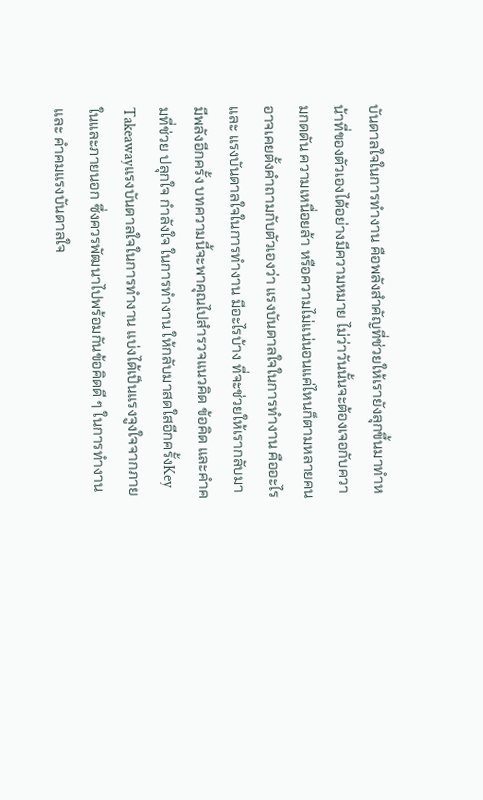บันดาลใจในการทำงาน คือพลังสำคัญที่ช่วยให้เรายังลุกขึ้นมาทำหน้าที่ของตัวเองได้อย่างมีความหมาย ไม่ว่าวันนั้นจะต้องเจอกับความกดดัน ความเหนื่อยล้า หรือความไม่แน่นอนแค่ไหนก็ตามหลายคนอาจเคยตั้งคำถามกับตัวเองว่า แรงบันดาลใจในการทำงาน คืออะไร และ แรงบันดาลใจในการทำงาน มีอะไรบ้าง ที่จะช่วยให้เรากลับมามีพลังอีกครั้ง บทความนี้จะพาคุณไปสำรวจแนวคิด ข้อคิด และคำคมที่ช่วย ปลุกใจ กำลังใจ ในการทำงาน ให้กลับมาสดใสอีกครั้งKey Takeawayแรงบันดาลใจในการทำงาน แบ่งได้เป็นแรงจูงใจจากภายในและภายนอก ซึ่งควรพัฒนาไปพร้อมกันข้อคิดดี ๆ ในการทำงาน และ คำคมแรงบันดาลใจ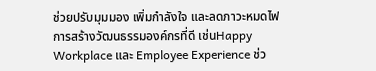ช่วยปรับมุมมอง เพิ่มกำลังใจ และลดภาวะหมดไฟการสร้างวัฒนธรรมองค์กรที่ดี เช่นHappy Workplace และ Employee Experience ช่ว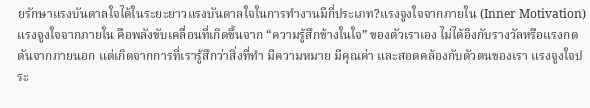ยรักษาแรงบันดาลใจได้ในระยะยาวแรงบันดาลใจในการทำงานมีกี่ประเภท?แรงจูงใจจากภายใน (Inner Motivation)แรงจูงใจจากภายใน คือพลังขับเคลื่อนที่เกิดขึ้นจาก “ความรู้สึกข้างในใจ” ของตัวเราเอง ไม่ได้อิงกับรางวัลหรือแรงกดดันจากภายนอก แต่เกิดจากการที่เรารู้สึกว่าสิ่งที่ทำ มีความหมาย มีคุณค่า และสอดคล้องกับตัวตนของเรา แรงจูงใจประ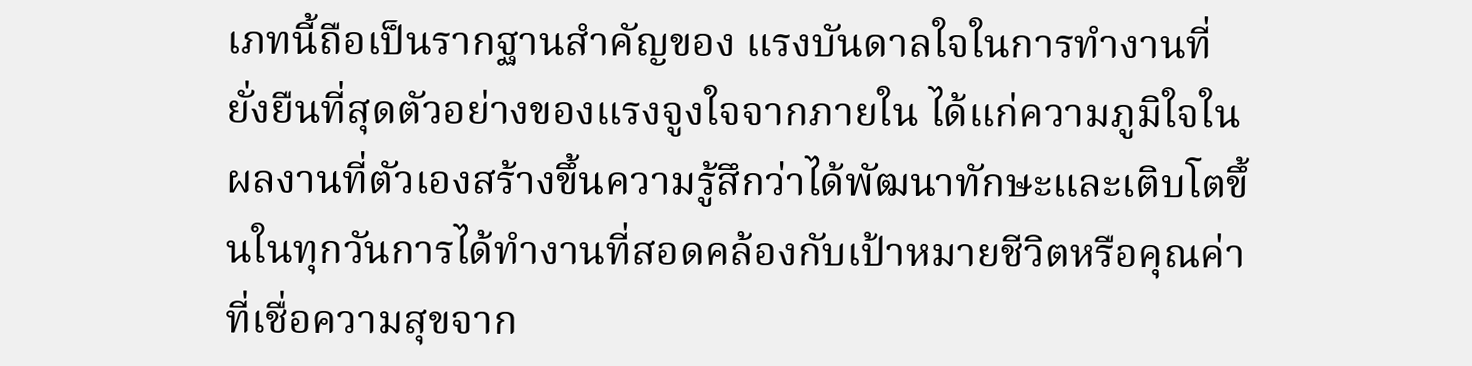เภทนี้ถือเป็นรากฐานสำคัญของ แรงบันดาลใจในการทำงานที่ยั่งยืนที่สุดตัวอย่างของแรงจูงใจจากภายใน ได้แก่ความภูมิใจในผลงานที่ตัวเองสร้างขึ้นความรู้สึกว่าได้พัฒนาทักษะและเติบโตขึ้นในทุกวันการได้ทำงานที่สอดคล้องกับเป้าหมายชีวิตหรือคุณค่าที่เชื่อความสุขจาก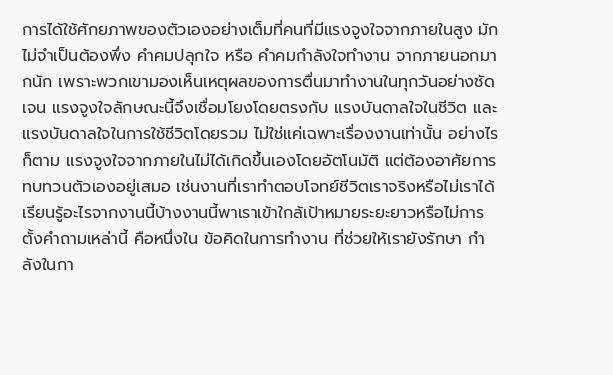การได้ใช้ศักยภาพของตัวเองอย่างเต็มที่คนที่มีแรงจูงใจจากภายในสูง มักไม่จำเป็นต้องพึ่ง คำคมปลุกใจ หรือ คําคมกําลังใจทํางาน จากภายนอกมากนัก เพราะพวกเขามองเห็นเหตุผลของการตื่นมาทำงานในทุกวันอย่างชัดเจน แรงจูงใจลักษณะนี้จึงเชื่อมโยงโดยตรงกับ แรงบันดาลใจในชีวิต และแรงบันดาลใจในการใช้ชีวิตโดยรวม ไม่ใช่แค่เฉพาะเรื่องงานเท่านั้น อย่างไรก็ตาม แรงจูงใจจากภายในไม่ได้เกิดขึ้นเองโดยอัตโนมัติ แต่ต้องอาศัยการทบทวนตัวเองอยู่เสมอ เช่นงานที่เราทำตอบโจทย์ชีวิตเราจริงหรือไม่เราได้เรียนรู้อะไรจากงานนี้บ้างงานนี้พาเราเข้าใกล้เป้าหมายระยะยาวหรือไม่การตั้งคำถามเหล่านี้ คือหนึ่งใน ข้อคิดในการทำงาน ที่ช่วยให้เรายังรักษา กำลังในกา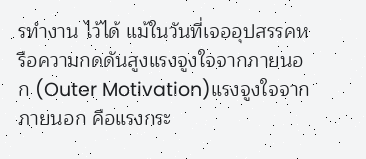รทำงาน ไว้ได้ แม้ในวันที่เจออุปสรรคหรือความกดดันสูงแรงจูงใจจากภายนอก (Outer Motivation)แรงจูงใจจากภายนอก คือแรงกระ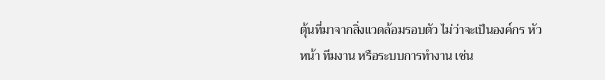ตุ้นที่มาจากสิ่งแวดล้อมรอบตัว ไม่ว่าจะเป็นองค์กร หัวหน้า ทีมงาน หรือระบบการทำงาน เช่น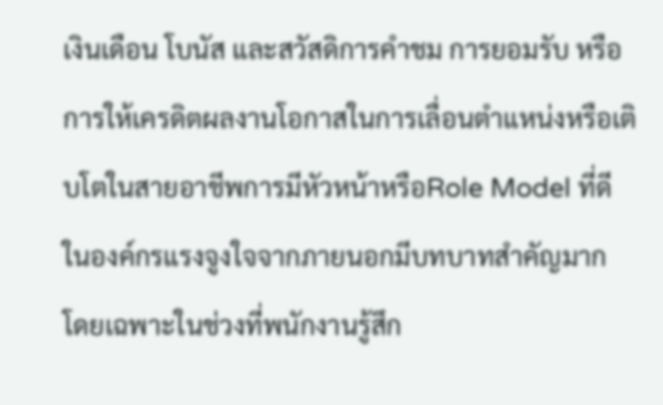เงินเดือน โบนัส และสวัสดิการคำชม การยอมรับ หรือการให้เครดิตผลงานโอกาสในการเลื่อนตำแหน่งหรือเติบโตในสายอาชีพการมีหัวหน้าหรือRole Model ที่ดีในองค์กรแรงจูงใจจากภายนอกมีบทบาทสำคัญมาก โดยเฉพาะในช่วงที่พนักงานรู้สึก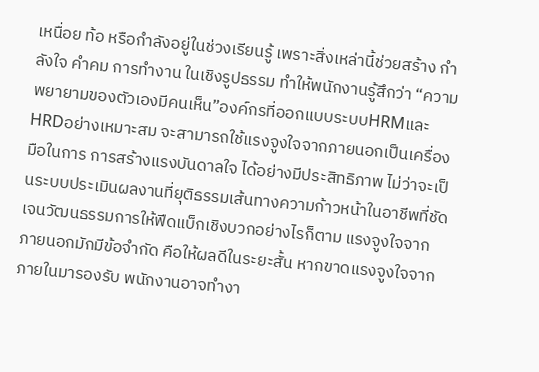เหนื่อย ท้อ หรือกำลังอยู่ในช่วงเรียนรู้ เพราะสิ่งเหล่านี้ช่วยสร้าง กำลังใจ คำคม การทำงาน ในเชิงรูปธรรม ทำให้พนักงานรู้สึกว่า “ความพยายามของตัวเองมีคนเห็น”องค์กรที่ออกแบบระบบHRMและHRDอย่างเหมาะสม จะสามารถใช้แรงจูงใจจากภายนอกเป็นเครื่องมือในการ การสร้างแรงบันดาลใจ ได้อย่างมีประสิทธิภาพ ไม่ว่าจะเป็นระบบประเมินผลงานที่ยุติธรรมเส้นทางความก้าวหน้าในอาชีพที่ชัดเจนวัฒนธรรมการให้ฟีดแบ็กเชิงบวกอย่างไรก็ตาม แรงจูงใจจากภายนอกมักมีข้อจำกัด คือให้ผลดีในระยะสั้น หากขาดแรงจูงใจจากภายในมารองรับ พนักงานอาจทำงา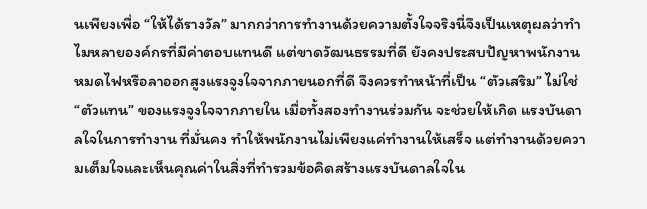นเพียงเพื่อ “ให้ได้รางวัล” มากกว่าการทำงานด้วยความตั้งใจจริงนี่จึงเป็นเหตุผลว่าทำไมหลายองค์กรที่มีค่าตอบแทนดี แต่ขาดวัฒนธรรมที่ดี ยังคงประสบปัญหาพนักงานหมดไฟหรือลาออกสูงแรงจูงใจจากภายนอกที่ดี จึงควรทำหน้าที่เป็น “ตัวเสริม” ไม่ใช่ “ตัวแทน” ของแรงจูงใจจากภายใน เมื่อทั้งสองทำงานร่วมกัน จะช่วยให้เกิด แรงบันดาลใจในการทำงาน ที่มั่นคง ทำให้พนักงานไม่เพียงแค่ทำงานให้เสร็จ แต่ทำงานด้วยความเต็มใจและเห็นคุณค่าในสิ่งที่ทำรวมข้อคิดสร้างแรงบันดาลใจใน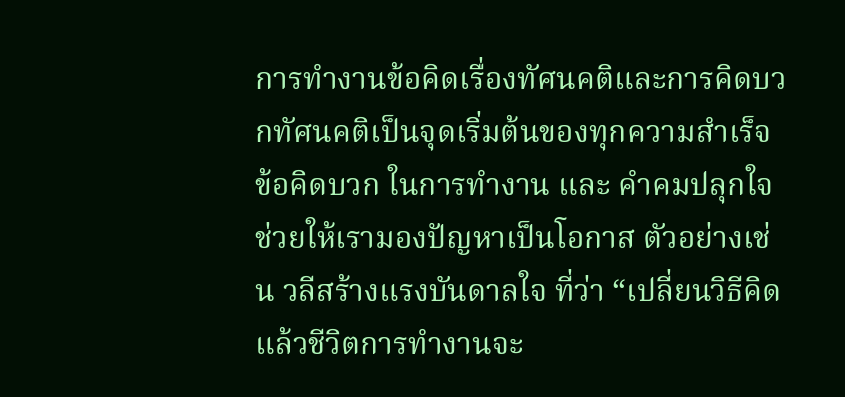การทำงานข้อคิดเรื่องทัศนคติและการคิดบวกทัศนคติเป็นจุดเริ่มต้นของทุกความสำเร็จ ข้อคิดบวก ในการทำงาน และ คำคมปลุกใจ ช่วยให้เรามองปัญหาเป็นโอกาส ตัวอย่างเช่น วลีสร้างแรงบันดาลใจ ที่ว่า “เปลี่ยนวิธีคิด แล้วชีวิตการทำงานจะ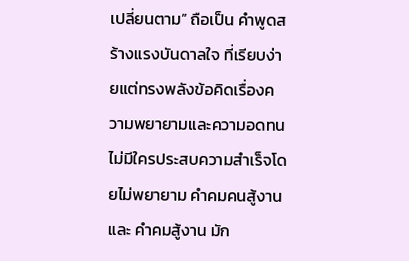เปลี่ยนตาม” ถือเป็น คำพูดสร้างแรงบันดาลใจ ที่เรียบง่ายแต่ทรงพลังข้อคิดเรื่องความพยายามและความอดทนไม่มีใครประสบความสำเร็จโดยไม่พยายาม คำคมคนสู้งาน และ คําคมสู้งาน มัก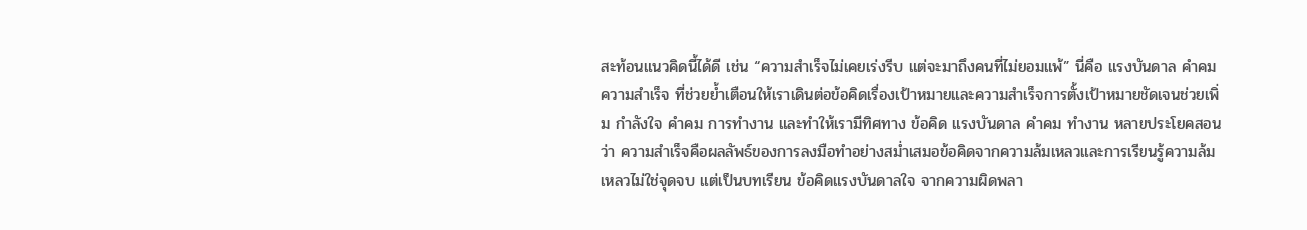สะท้อนแนวคิดนี้ได้ดี เช่น “ความสำเร็จไม่เคยเร่งรีบ แต่จะมาถึงคนที่ไม่ยอมแพ้” นี่คือ แรงบันดาล คำคม ความสำเร็จ ที่ช่วยย้ำเตือนให้เราเดินต่อข้อคิดเรื่องเป้าหมายและความสำเร็จการตั้งเป้าหมายชัดเจนช่วยเพิ่ม กำลังใจ คำคม การทำงาน และทำให้เรามีทิศทาง ข้อคิด แรงบันดาล คำคม ทำงาน หลายประโยคสอนว่า ความสำเร็จคือผลลัพธ์ของการลงมือทำอย่างสม่ำเสมอข้อคิดจากความล้มเหลวและการเรียนรู้ความล้มเหลวไม่ใช่จุดจบ แต่เป็นบทเรียน ข้อคิดแรงบันดาลใจ จากความผิดพลา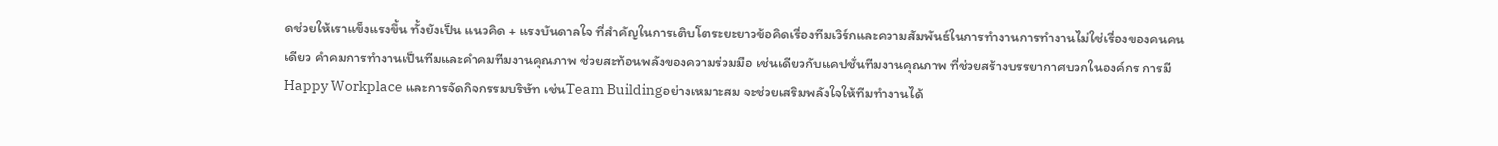ดช่วยให้เราแข็งแรงขึ้น ทั้งยังเป็น แนวคิด + แรงบันดาลใจ ที่สำคัญในการเติบโตระยะยาวข้อคิดเรื่องทีมเวิร์กและความสัมพันธ์ในการทำงานการทำงานไม่ใช่เรื่องของคนคนเดียว คําคมการทํางานเป็นทีมและคําคมทีมงานคุณภาพ ช่วยสะท้อนพลังของความร่วมมือ เช่นเดียวกับแคปชั่นทีมงานคุณภาพ ที่ช่วยสร้างบรรยากาศบวกในองค์กร การมีHappy Workplace และการจัดกิจกรรมบริษัท เช่นTeam Buildingอย่างเหมาะสม จะช่วยเสริมพลังใจให้ทีมทำงานได้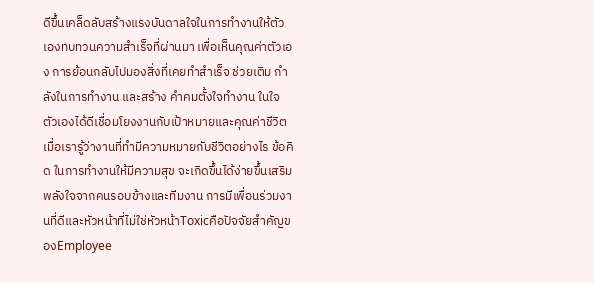ดีขึ้นเคล็ดลับสร้างแรงบันดาลใจในการทำงานให้ตัวเองทบทวนความสำเร็จที่ผ่านมา เพื่อเห็นคุณค่าตัวเอง การย้อนกลับไปมองสิ่งที่เคยทำสำเร็จ ช่วยเติม กำลังในการทำงาน และสร้าง คำคมตั้งใจทำงาน ในใจตัวเองได้ดีเชื่อมโยงงานกับเป้าหมายและคุณค่าชีวิต เมื่อเรารู้ว่างานที่ทำมีความหมายกับชีวิตอย่างไร ข้อคิด ในการทำงานให้มีความสุข จะเกิดขึ้นได้ง่ายขึ้นเสริมพลังใจจากคนรอบข้างและทีมงาน การมีเพื่อนร่วมงานที่ดีและหัวหน้าที่ไม่ใช่หัวหน้าToxicคือปัจจัยสำคัญของEmployee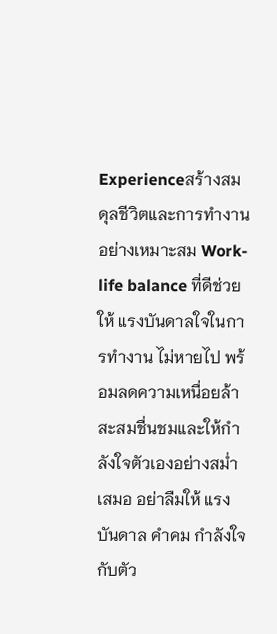Experienceสร้างสมดุลชีวิตและการทำงานอย่างเหมาะสม Work-life balance ที่ดีช่วยให้ แรงบันดาลใจในการทำงาน ไม่หายไป พร้อมลดความเหนื่อยล้าสะสมชื่นชมและให้กำลังใจตัวเองอย่างสม่ำเสมอ อย่าลืมให้ แรง บันดาล คำคม กำลังใจ กับตัว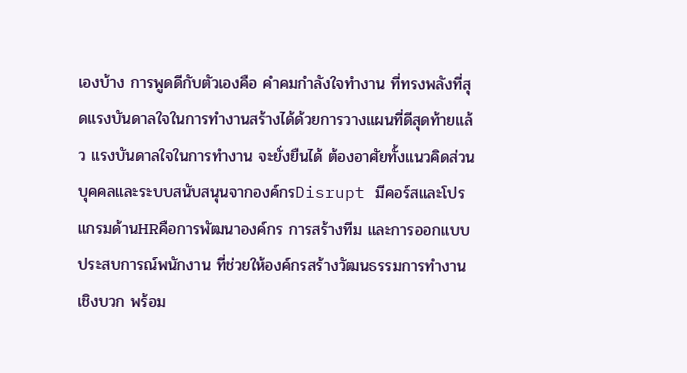เองบ้าง การพูดดีกับตัวเองคือ คําคมกําลังใจทํางาน ที่ทรงพลังที่สุดแรงบันดาลใจในการทำงานสร้างได้ด้วยการวางแผนที่ดีสุดท้ายแล้ว แรงบันดาลใจในการทำงาน จะยั่งยืนได้ ต้องอาศัยทั้งแนวคิดส่วนบุคคลและระบบสนับสนุนจากองค์กรDisrupt มีคอร์สและโปรแกรมด้านHRคือการพัฒนาองค์กร การสร้างทีม และการออกแบบประสบการณ์พนักงาน ที่ช่วยให้องค์กรสร้างวัฒนธรรมการทำงานเชิงบวก พร้อม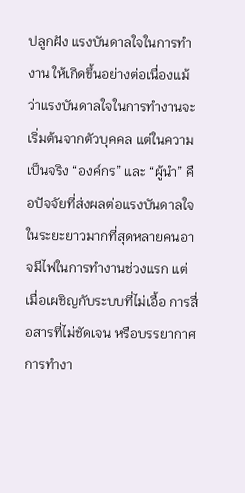ปลูกฝัง แรงบันดาลใจในการทำงาน ให้เกิดขึ้นอย่างต่อเนื่องแม้ว่าแรงบันดาลใจในการทำงานจะเริ่มต้นจากตัวบุคคล แต่ในความเป็นจริง “องค์กร” และ “ผู้นำ” คือปัจจัยที่ส่งผลต่อแรงบันดาลใจในระยะยาวมากที่สุดหลายคนอาจมีไฟในการทำงานช่วงแรก แต่เมื่อเผชิญกับระบบที่ไม่เอื้อ การสื่อสารที่ไม่ชัดเจน หรือบรรยากาศการทำงา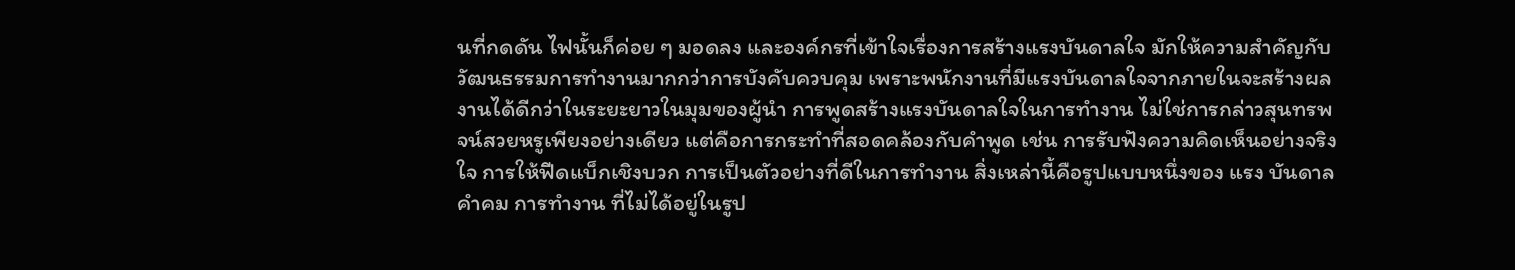นที่กดดัน ไฟนั้นก็ค่อย ๆ มอดลง และองค์กรที่เข้าใจเรื่องการสร้างแรงบันดาลใจ มักให้ความสำคัญกับวัฒนธรรมการทำงานมากกว่าการบังคับควบคุม เพราะพนักงานที่มีแรงบันดาลใจจากภายในจะสร้างผลงานได้ดีกว่าในระยะยาวในมุมของผู้นำ การพูดสร้างแรงบันดาลใจในการทำงาน ไม่ใช่การกล่าวสุนทรพจน์สวยหรูเพียงอย่างเดียว แต่คือการกระทำที่สอดคล้องกับคำพูด เช่น การรับฟังความคิดเห็นอย่างจริงใจ การให้ฟีดแบ็กเชิงบวก การเป็นตัวอย่างที่ดีในการทำงาน สิ่งเหล่านี้คือรูปแบบหนึ่งของ แรง บันดาล คำคม การทำงาน ที่ไม่ได้อยู่ในรูป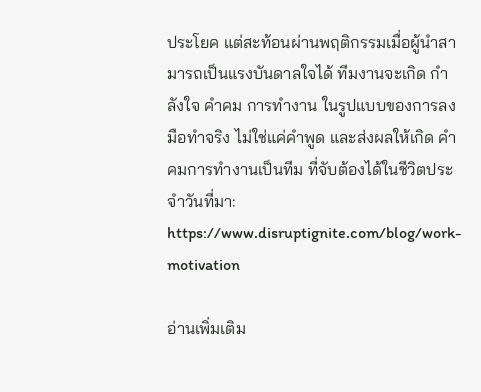ประโยค แต่สะท้อนผ่านพฤติกรรมเมื่อผู้นำสามารถเป็นแรงบันดาลใจได้ ทีมงานจะเกิด กำลังใจ คำคม การทำงาน ในรูปแบบของการลงมือทำจริง ไม่ใช่แค่คำพูด และส่งผลให้เกิด คำคมการทำงานเป็นทีม ที่จับต้องได้ในชีวิตประจำวันที่มา: https://www.disruptignite.com/blog/work-motivation

อ่านเพิ่มเติม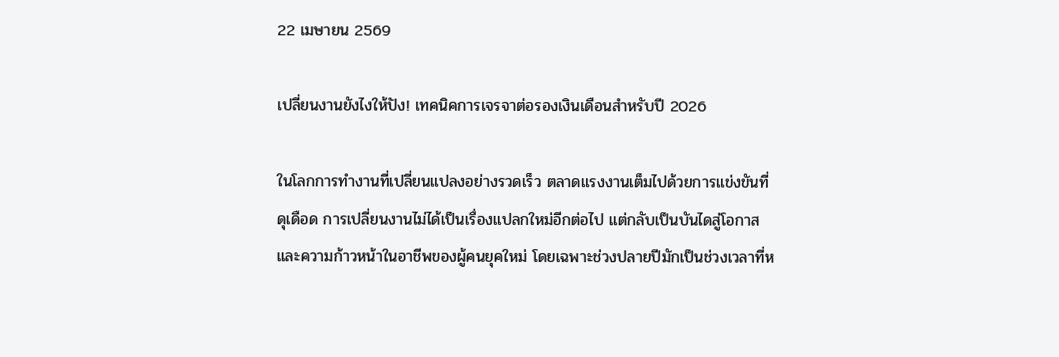22 เมษายน 2569

เปลี่ยนงานยังไงให้ปัง! เทคนิคการเจรจาต่อรองเงินเดือนสำหรับปี 2026

ในโลกการทำงานที่เปลี่ยนแปลงอย่างรวดเร็ว ตลาดแรงงานเต็มไปด้วยการแข่งขันที่ดุเดือด การเปลี่ยนงานไม่ได้เป็นเรื่องแปลกใหม่อีกต่อไป แต่กลับเป็นบันไดสู่โอกาสและความก้าวหน้าในอาชีพของผู้คนยุคใหม่ โดยเฉพาะช่วงปลายปีมักเป็นช่วงเวลาที่ห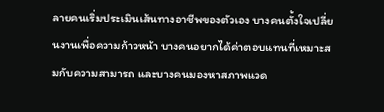ลายคนเริ่มประเมินเส้นทางอาชีพของตัวเอง บางคนตั้งใจเปลี่ยนงานเพื่อความก้าวหน้า บางคนอยากได้ค่าตอบแทนที่เหมาะสมกับความสามารถ และบางคนมองหาสภาพแวด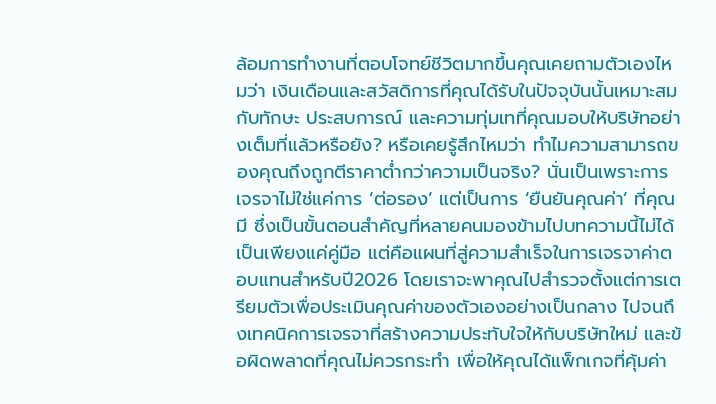ล้อมการทำงานที่ตอบโจทย์ชีวิตมากขึ้นคุณเคยถามตัวเองไหมว่า เงินเดือนและสวัสดิการที่คุณได้รับในปัจจุบันนั้นเหมาะสมกับทักษะ ประสบการณ์ และความทุ่มเทที่คุณมอบให้บริษัทอย่างเต็มที่แล้วหรือยัง? หรือเคยรู้สึกไหมว่า ทำไมความสามารถของคุณถึงถูกตีราคาต่ำกว่าความเป็นจริง? นั่นเป็นเพราะการเจรจาไม่ใช่แค่การ ‘ต่อรอง’ แต่เป็นการ ‘ยืนยันคุณค่า’ ที่คุณมี ซึ่งเป็นขั้นตอนสำคัญที่หลายคนมองข้ามไปบทความนี้ไม่ได้เป็นเพียงแค่คู่มือ แต่คือแผนที่สู่ความสำเร็จในการเจรจาค่าตอบแทนสำหรับปี2026 โดยเราจะพาคุณไปสำรวจตั้งแต่การเตรียมตัวเพื่อประเมินคุณค่าของตัวเองอย่างเป็นกลาง ไปจนถึงเทคนิคการเจรจาที่สร้างความประทับใจให้กับบริษัทใหม่ และข้อผิดพลาดที่คุณไม่ควรกระทำ เพื่อให้คุณได้แพ็กเกจที่คุ้มค่า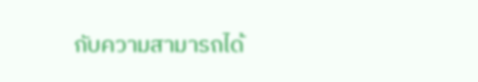กับความสามารถได้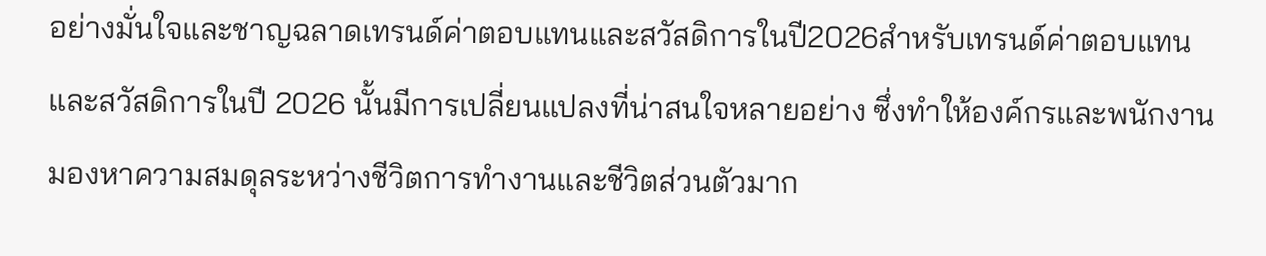อย่างมั่นใจและชาญฉลาดเทรนด์ค่าตอบแทนและสวัสดิการในปี2026สำหรับเทรนด์ค่าตอบแทนและสวัสดิการในปี 2026 นั้นมีการเปลี่ยนแปลงที่น่าสนใจหลายอย่าง ซึ่งทำให้องค์กรและพนักงานมองหาความสมดุลระหว่างชีวิตการทำงานและชีวิตส่วนตัวมาก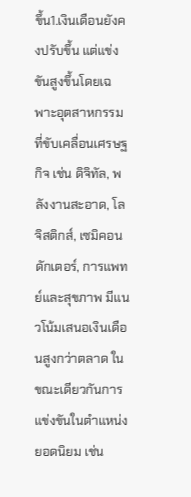ขึ้น1.เงินเดือนยังคงปรับขึ้น แต่แข่งขันสูงขึ้นโดยเฉพาะอุตสาหกรรมที่ขับเคลื่อนเศรษฐกิจ เช่น ดิจิทัล, พลังงานสะอาด, โลจิสติกส์, เซมิคอนดักเตอร์, การแพทย์และสุขภาพ มีแนวโน้มเสนอเงินเดือนสูงกว่าตลาด ในขณะเดียวกันการแข่งขันในตำแหน่งยอดนิยม เช่น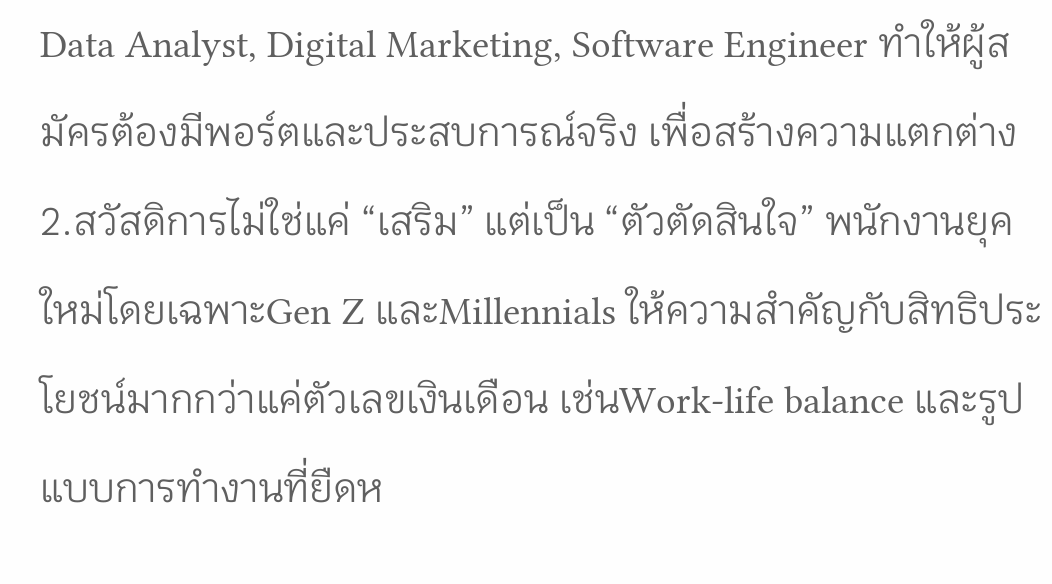Data Analyst, Digital Marketing, Software Engineer ทำให้ผู้สมัครต้องมีพอร์ตและประสบการณ์จริง เพื่อสร้างความแตกต่าง2.สวัสดิการไม่ใช่แค่ “เสริม” แต่เป็น “ตัวตัดสินใจ” พนักงานยุคใหม่โดยเฉพาะGen Z และMillennials ให้ความสำคัญกับสิทธิประโยชน์มากกว่าแค่ตัวเลขเงินเดือน เช่นWork-life balance และรูปแบบการทำงานที่ยืดห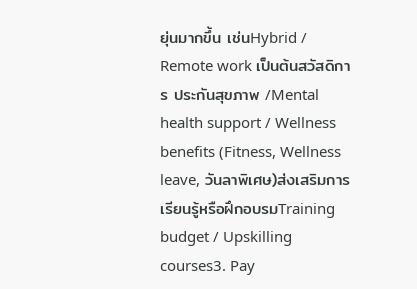ยุ่นมากขึ้น เช่นHybrid / Remote work เป็นต้นสวัสดิการ ประกันสุขภาพ /Mental health support / Wellness benefits (Fitness, Wellness leave, วันลาพิเศษ)ส่งเสริมการเรียนรู้หรือฝึกอบรมTraining budget / Upskilling courses3. Pay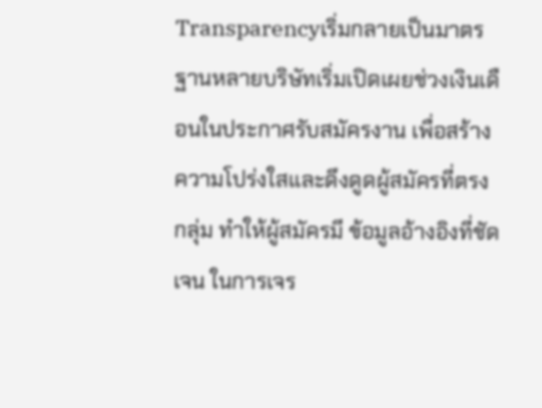Transparencyเริ่มกลายเป็นมาตรฐานหลายบริษัทเริ่มเปิดเผยช่วงเงินเดือนในประกาศรับสมัครงาน เพื่อสร้างความโปร่งใสและดึงดูดผู้สมัครที่ตรงกลุ่ม ทำให้ผู้สมัครมี ข้อมูลอ้างอิงที่ชัดเจน ในการเจร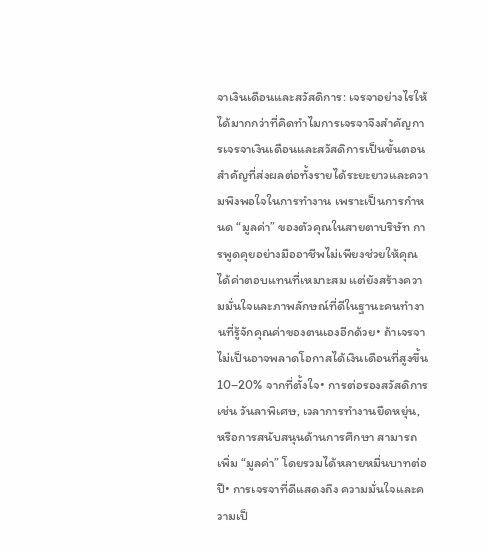จาเงินเดือนและสวัสดิการ: เจรจาอย่างไรให้ได้มากกว่าที่คิดทำไมการเจรจาจึงสำคัญการเจรจาเงินเดือนและสวัสดิการเป็นขั้นตอนสำคัญที่ส่งผลต่อทั้งรายได้ระยะยาวและความพึงพอใจในการทำงาน เพราะเป็นการกำหนด “มูลค่า” ของตัวคุณในสายตาบริษัท การพูดคุยอย่างมืออาชีพไม่เพียงช่วยให้คุณได้ค่าตอบแทนที่เหมาะสม แต่ยังสร้างความมั่นใจและภาพลักษณ์ที่ดีในฐานะคนทำงานที่รู้จักคุณค่าของตนเองอีกด้วย• ถ้าเจรจาไม่เป็นอาจพลาดโอกาสได้เงินเดือนที่สูงขึ้น 10–20% จากที่ตั้งใจ• การต่อรองสวัสดิการ เช่น วันลาพิเศษ, เวลาการทำงานยืดหยุ่น, หรือการสนับสนุนด้านการศึกษา สามารถเพิ่ม “มูลค่า” โดยรวมได้หลายหมื่นบาทต่อปี• การเจรจาที่ดีแสดงถึง ความมั่นใจและความเป็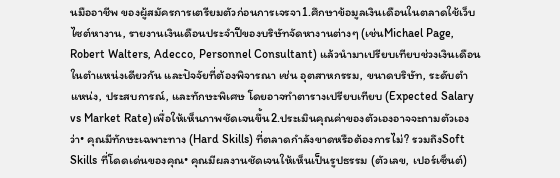นมืออาชีพ ของผู้สมัครการเตรียมตัวก่อนการเจรจา1.ศึกษาข้อมูลเงินเดือนในตลาดใช้เว็บไซต์หางาน, รายงานเงินเดือนประจำปีของบริษัทจัดหางานต่างๆ (เช่นMichael Page, Robert Walters, Adecco, Personnel Consultant) แล้วนำมาเปรียบเทียบช่วงเงินเดือนในตำแหน่งเดียวกัน และปัจจัยที่ต้องพิจารณา เช่น อุตสาหกรรม, ขนาดบริษัท, ระดับตำแหน่ง, ประสบการณ์, และทักษะพิเศษ โดยอาจทำตารางเปรียบเทียบ (Expected Salary vs Market Rate)เพื่อให้เห็นภาพชัดเจนขึ้น2.ประเมินคุณค่าของตัวเองอาจจะถามตัวเองว่า• คุณมีทักษะเฉพาะทาง (Hard Skills) ที่ตลาดกำลังขาดหรือต้องการไม่? รวมถึงSoft Skills ที่โดดเด่นของคุณ• คุณมีผลงานชัดเจนให้เห็นเป็นรูปธรรม (ตัวเลข, เปอร์เซ็นต์)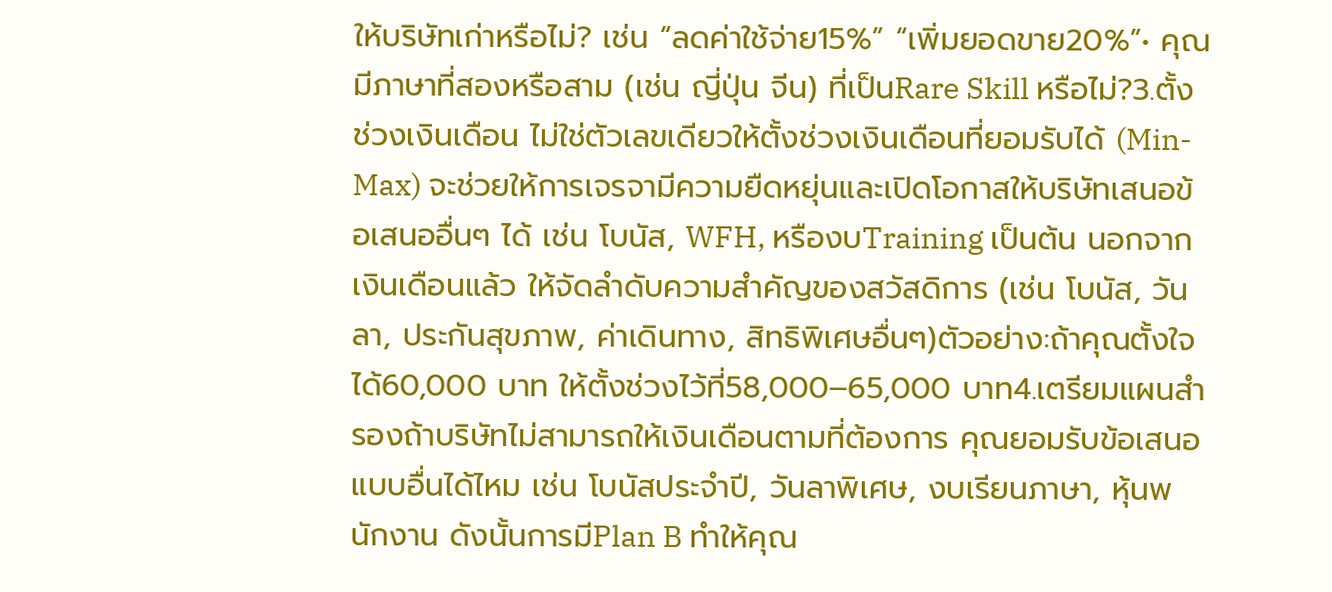ให้บริษัทเก่าหรือไม่? เช่น “ลดค่าใช้จ่าย15%” “เพิ่มยอดขาย20%”• คุณมีภาษาที่สองหรือสาม (เช่น ญี่ปุ่น จีน) ที่เป็นRare Skill หรือไม่?3.ตั้งช่วงเงินเดือน ไม่ใช่ตัวเลขเดียวให้ตั้งช่วงเงินเดือนที่ยอมรับได้ (Min-Max) จะช่วยให้การเจรจามีความยืดหยุ่นและเปิดโอกาสให้บริษัทเสนอข้อเสนออื่นๆ ได้ เช่น โบนัส, WFH, หรืองบTraining เป็นต้น นอกจากเงินเดือนแล้ว ให้จัดลำดับความสำคัญของสวัสดิการ (เช่น โบนัส, วันลา, ประกันสุขภาพ, ค่าเดินทาง, สิทธิพิเศษอื่นๆ)ตัวอย่าง:ถ้าคุณตั้งใจได้60,000 บาท ให้ตั้งช่วงไว้ที่58,000–65,000 บาท4.เตรียมแผนสำรองถ้าบริษัทไม่สามารถให้เงินเดือนตามที่ต้องการ คุณยอมรับข้อเสนอแบบอื่นได้ไหม เช่น โบนัสประจำปี, วันลาพิเศษ, งบเรียนภาษา, หุ้นพนักงาน ดังนั้นการมีPlan B ทำให้คุณ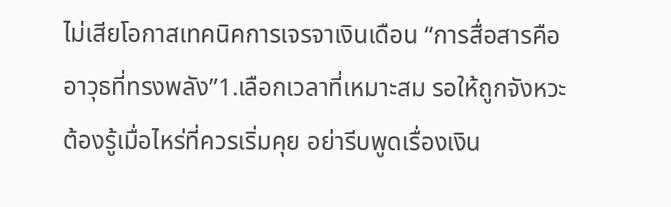ไม่เสียโอกาสเทคนิคการเจรจาเงินเดือน “การสื่อสารคืออาวุธที่ทรงพลัง”1.เลือกเวลาที่เหมาะสม รอให้ถูกจังหวะต้องรู้เมื่อไหร่ที่ควรเริ่มคุย อย่ารีบพูดเรื่องเงิน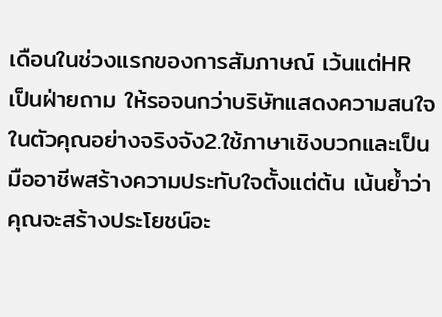เดือนในช่วงแรกของการสัมภาษณ์ เว้นแต่HR เป็นฝ่ายถาม ให้รอจนกว่าบริษัทแสดงความสนใจในตัวคุณอย่างจริงจัง2.ใช้ภาษาเชิงบวกและเป็นมืออาชีพสร้างความประทับใจตั้งแต่ต้น เน้นย้ำว่าคุณจะสร้างประโยชน์อะ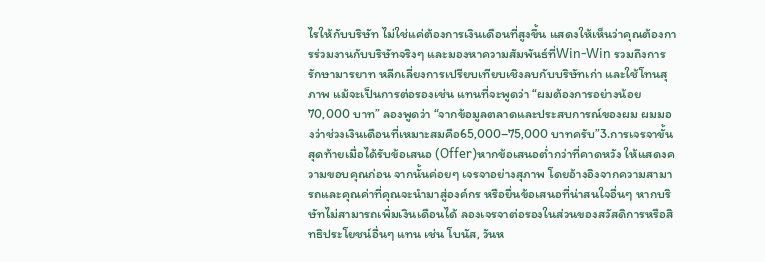ไรให้กับบริษัท ไม่ใช่แค่ต้องการเงินเดือนที่สูงขึ้น แสดงให้เห็นว่าคุณต้องการร่วมงานกับบริษัทจริงๆ และมองหาความสัมพันธ์ที่Win-Win รวมถึงการรักษามารยาท หลีกเลี่ยงการเปรียบเทียบเชิงลบกับบริษัทเก่า และใช้โทนสุภาพ แม้จะเป็นการต่อรองเช่น แทนที่จะพูดว่า “ผมต้องการอย่างน้อย70,000 บาท” ลองพูดว่า “จากข้อมูลตลาดและประสบการณ์ของผม ผมมองว่าช่วงเงินเดือนที่เหมาะสมคือ65,000–75,000 บาทครับ”3.การเจรจาขั้นสุดท้ายเมื่อได้รับข้อเสนอ (Offer)หากข้อเสนอต่ำกว่าที่คาดหวัง ให้แสดงความขอบคุณก่อน จากนั้นค่อยๆ เจรจาอย่างสุภาพ โดยอ้างอิงจากความสามารถและคุณค่าที่คุณจะนำมาสู่องค์กร หรือยื่นข้อเสนอที่น่าสนใจอื่นๆ หากบริษัทไม่สามารถเพิ่มเงินเดือนได้ ลองเจรจาต่อรองในส่วนของสวัสดิการหรือสิทธิประโยชน์อื่นๆ แทน เช่น โบนัส, วันห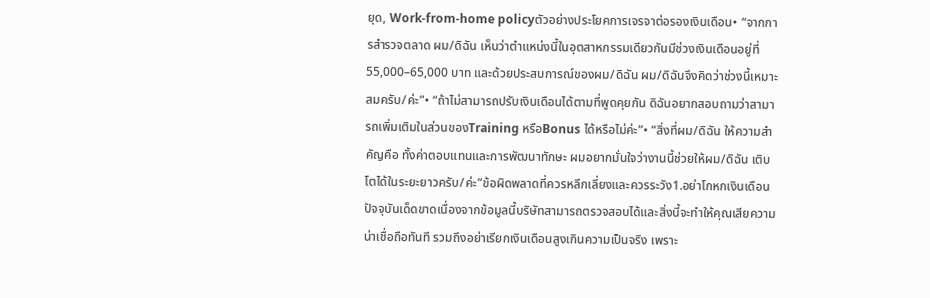ยุด, Work-from-home policyตัวอย่างประโยคการเจรจาต่อรองเงินเดือน• “จากการสำรวจตลาด ผม/ดิฉัน เห็นว่าตำแหน่งนี้ในอุตสาหกรรมเดียวกันมีช่วงเงินเดือนอยู่ที่55,000–65,000 บาท และด้วยประสบการณ์ของผม/ดิฉัน ผม/ดิฉันจึงคิดว่าช่วงนี้เหมาะสมครับ/ค่ะ”• “ถ้าไม่สามารถปรับเงินเดือนได้ตามที่พูดคุยกัน ดิฉันอยากสอบถามว่าสามารถเพิ่มเติมในส่วนของTraining หรือBonus ได้หรือไม่ค่ะ”• “สิ่งที่ผม/ดิฉัน ให้ความสำคัญคือ ทั้งค่าตอบแทนและการพัฒนาทักษะ ผมอยากมั่นใจว่างานนี้ช่วยให้ผม/ดิฉัน เติบโตได้ในระยะยาวครับ/ค่ะ”ข้อผิดพลาดที่ควรหลีกเลี่ยงและควรระวัง1.อย่าโกหกเงินเดือนปัจจุบันเด็ดขาดเนื่องจากข้อมูลนี้บริษัทสามารถตรวจสอบได้และสิ่งนี้จะทำให้คุณเสียความน่าเชื่อถือทันที รวมถึงอย่าเรียกเงินเดือนสูงเกินความเป็นจริง เพราะ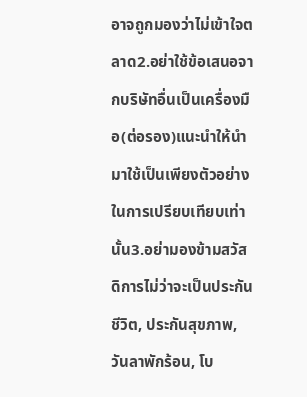อาจถูกมองว่าไม่เข้าใจตลาด2.อย่าใช้ข้อเสนอจากบริษัทอื่นเป็นเครื่องมือ(ต่อรอง)แนะนำให้นำมาใช้เป็นเพียงตัวอย่างในการเปรียบเทียบเท่านั้น3.อย่ามองข้ามสวัสดิการไม่ว่าจะเป็นประกันชีวิต, ประกันสุขภาพ, วันลาพักร้อน, โบ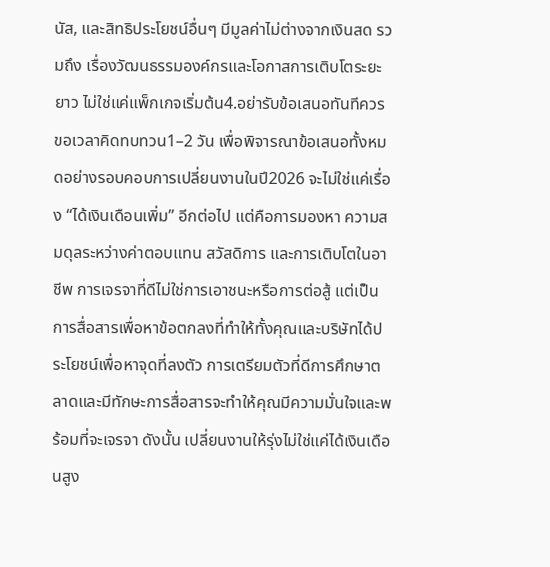นัส, และสิทธิประโยชน์อื่นๆ มีมูลค่าไม่ต่างจากเงินสด รวมถึง เรื่องวัฒนธรรมองค์กรและโอกาสการเติบโตระยะยาว ไม่ใช่แค่แพ็กเกจเริ่มต้น4.อย่ารับข้อเสนอทันทีควรขอเวลาคิดทบทวน1–2 วัน เพื่อพิจารณาข้อเสนอทั้งหมดอย่างรอบคอบการเปลี่ยนงานในปี2026 จะไม่ใช่แค่เรื่อง “ได้เงินเดือนเพิ่ม” อีกต่อไป แต่คือการมองหา ความสมดุลระหว่างค่าตอบแทน สวัสดิการ และการเติบโตในอาชีพ การเจรจาที่ดีไม่ใช่การเอาชนะหรือการต่อสู้ แต่เป็นการสื่อสารเพื่อหาข้อตกลงที่ทำให้ทั้งคุณและบริษัทได้ประโยชน์เพื่อหาจุดที่ลงตัว การเตรียมตัวที่ดีการศึกษาตลาดและมีทักษะการสื่อสารจะทำให้คุณมีความมั่นใจและพร้อมที่จะเจรจา ดังนั้น เปลี่ยนงานให้รุ่งไม่ใช่แค่ได้เงินเดือนสูง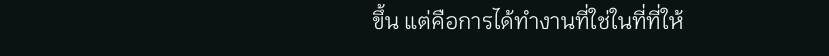ขึ้น แต่คือการได้ทำงานที่ใช่ในที่ที่ให้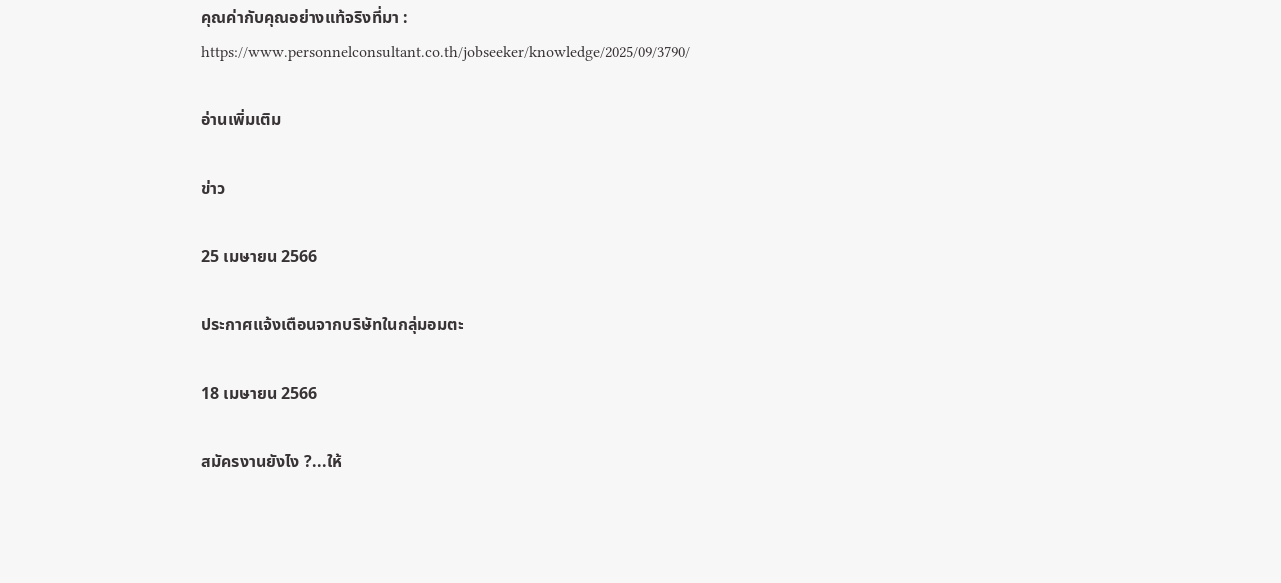คุณค่ากับคุณอย่างแท้จริงที่มา : https://www.personnelconsultant.co.th/jobseeker/knowledge/2025/09/3790/

อ่านเพิ่มเติม

ข่าว

25 เมษายน 2566

ประกาศแจ้งเตือนจากบริษัทในกลุ่มอมตะ

18 เมษายน 2566

สมัครงานยังไง ?...ให้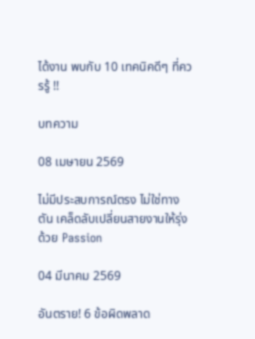ได้งาน พบกับ 10 เทคนิคดีๆ ที่ควรรู้ !!

บทความ

08 เมษายน 2569

ไม่มีประสบการณ์ตรง ไม่ใช่ทางตัน เคล็ดลับเปลี่ยนสายงานให้รุ่งด้วย Passion

04 มีนาคม 2569

อันตราย! 6 ข้อผิดพลาด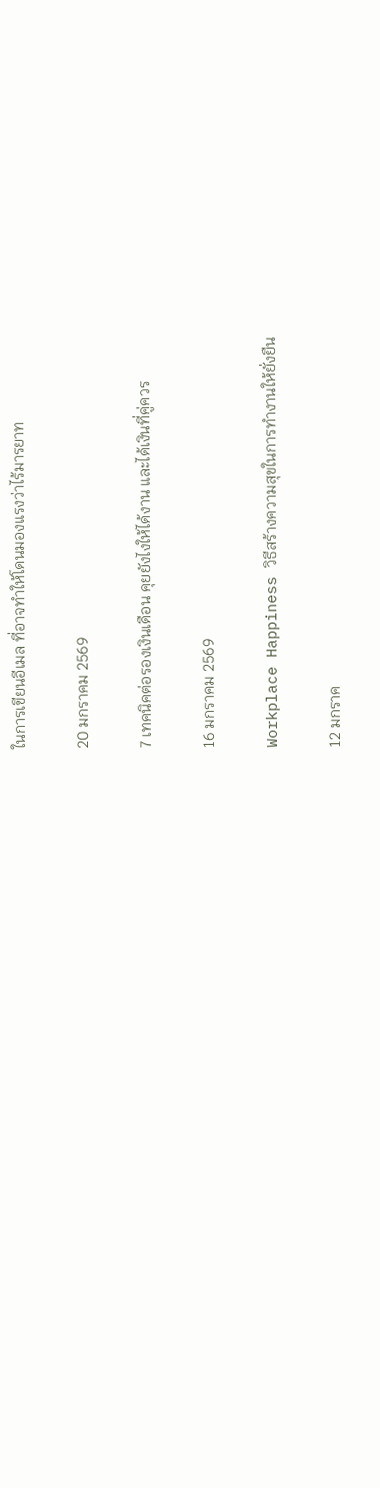ในการเขียนอีเมล ที่อาจทำให้โดนมองแรงว่าไร้มารยาท

20 มกราคม 2569

7 เทคนิคต่อรองเงินเดือน คุยยังไงให้ได้งาน และได้เงินที่คู่ควร

16 มกราคม 2569

Workplace Happiness วิธีสร้างความสุขในการทำงานให้ยั่งยืน

12 มกราค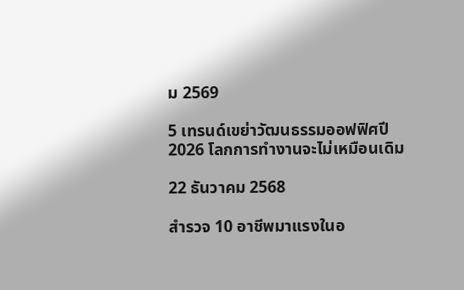ม 2569

5 เทรนด์เขย่าวัฒนธรรมออฟฟิศปี 2026 โลกการทำงานจะไม่เหมือนเดิม

22 ธันวาคม 2568

สำรวจ 10 อาชีพมาแรงในอ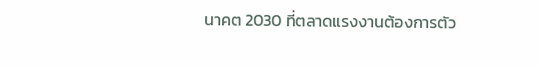นาคต 2030 ที่ตลาดแรงงานต้องการตัว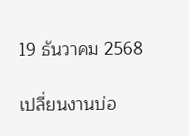19 ธันวาคม 2568

เปลี่ยนงานบ่อ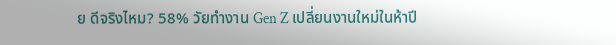ย ดีจริงไหม? 58% วัยทำงาน Gen Z เปลี่ยนงานใหม่ในห้าปี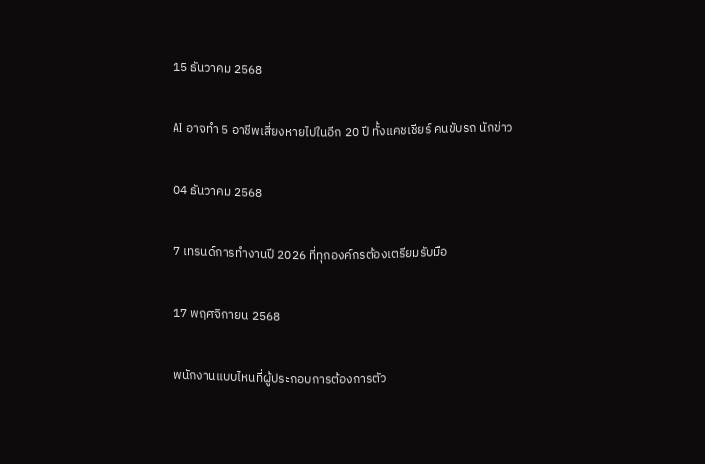15 ธันวาคม 2568

AI อาจทำ 5 อาชีพเสี่ยงหายไปในอีก 20 ปี ทั้งแคชเชียร์ คนขับรถ นักข่าว

04 ธันวาคม 2568

7 เทรนด์การทำงานปี 2026 ที่ทุกองค์กรต้องเตรียมรับมือ

17 พฤศจิกายน 2568

พนักงานแบบไหนที่ผู้ประกอบการต้องการตัว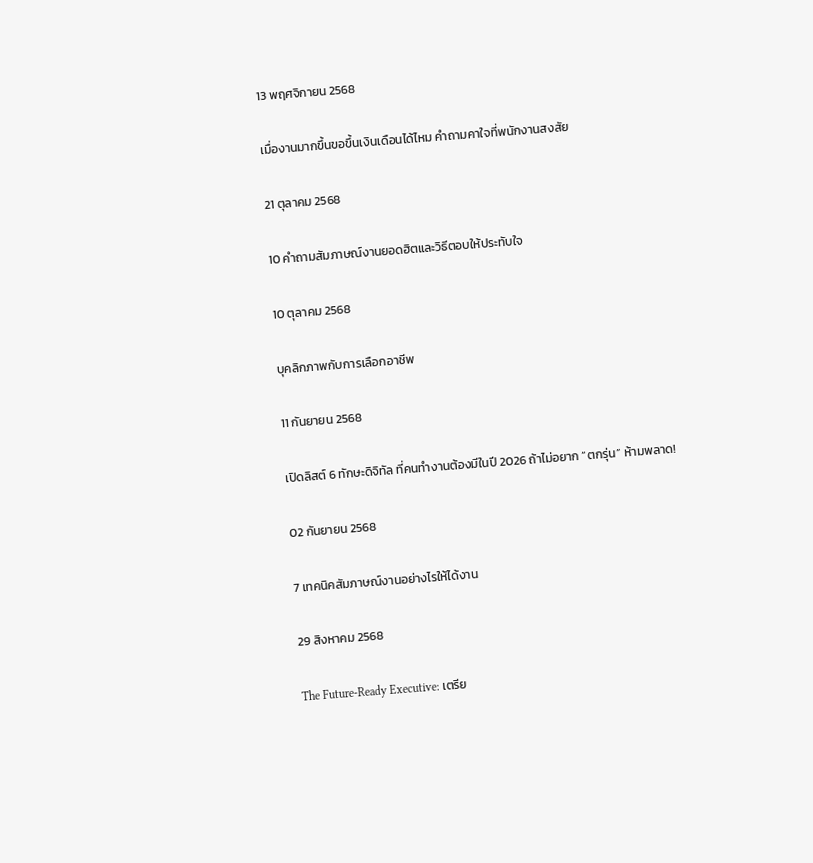13 พฤศจิกายน 2568

เมื่องานมากขึ้นขอขึ้นเงินเดือนได้ไหม คำถามคาใจที่พนักงานสงสัย

21 ตุลาคม 2568

10 คำถามสัมภาษณ์งานยอดฮิตและวิธีตอบให้ประทับใจ

10 ตุลาคม 2568

บุคลิกภาพกับการเลือกอาชีพ

11 กันยายน 2568

เปิดลิสต์ 6 ทักษะดิจิทัล ที่คนทำงานต้องมีในปี 2026 ถ้าไม่อยาก “ตกรุ่น” ห้ามพลาด!

02 กันยายน 2568

7 เทคนิคสัมภาษณ์งานอย่างไรให้ได้งาน

29 สิงหาคม 2568

The Future-Ready Executive: เตรีย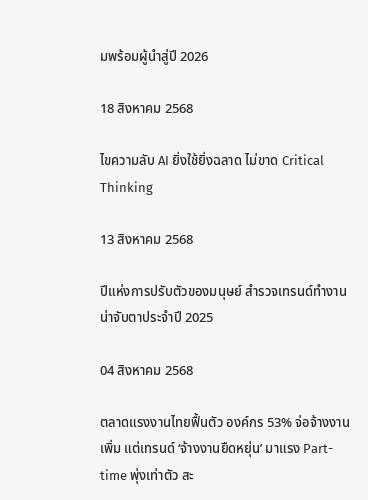มพร้อมผู้นำสู่ปี 2026

18 สิงหาคม 2568

ไขความลับ AI ยิ่งใช้ยิ่งฉลาด ไม่ขาด Critical Thinking

13 สิงหาคม 2568

ปีแห่งการปรับตัวของมนุษย์ สำรวจเทรนด์ทำงานน่าจับตาประจำปี 2025

04 สิงหาคม 2568

ตลาดแรงงานไทยฟื้นตัว องค์กร 53% จ่อจ้างงานเพิ่ม แต่เทรนด์ ‘จ้างงานยืดหยุ่น’ มาแรง Part-time พุ่งเท่าตัว สะ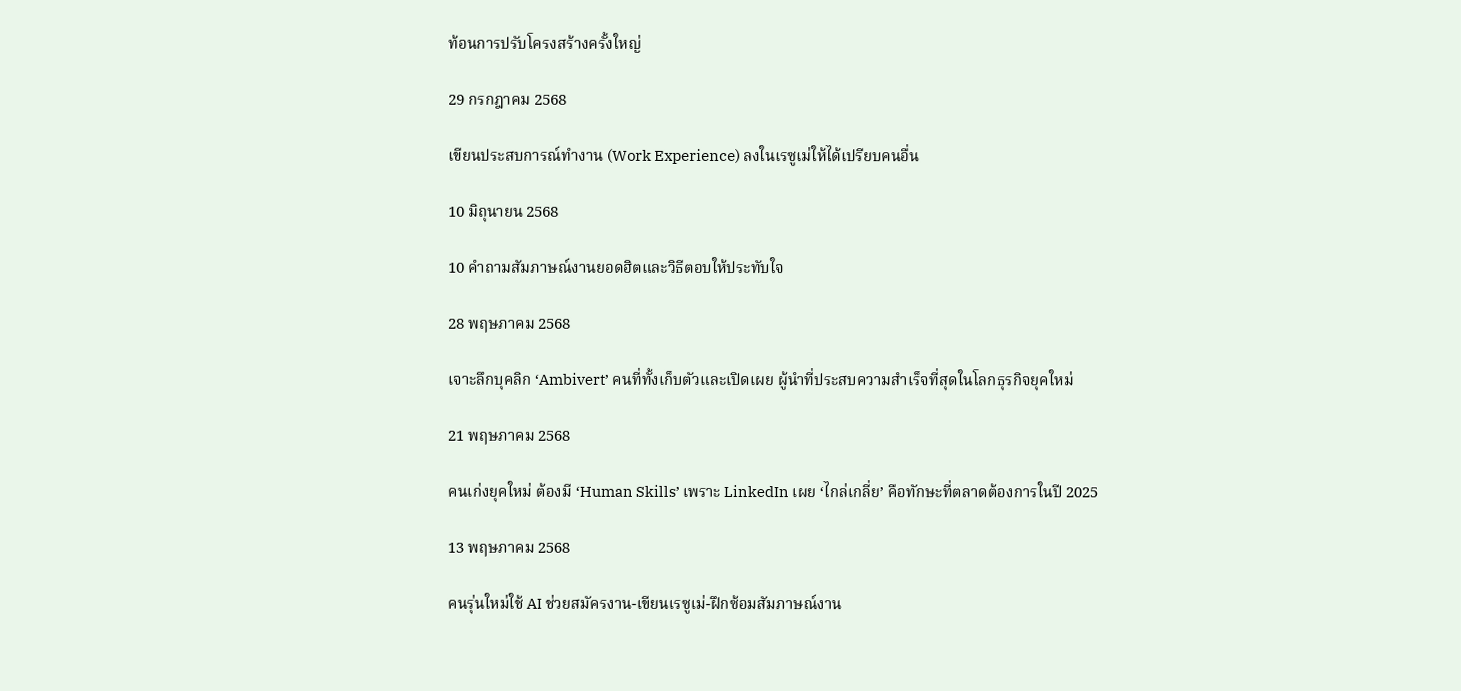ท้อนการปรับโครงสร้างครั้งใหญ่

29 กรกฎาคม 2568

เขียนประสบการณ์ทำงาน (Work Experience) ลงในเรซูเม่ให้ได้เปรียบคนอื่น

10 มิถุนายน 2568

10 คำถามสัมภาษณ์งานยอดฮิตและวิธีตอบให้ประทับใจ

28 พฤษภาคม 2568

เจาะลึกบุคลิก ‘Ambivert’ คนที่ทั้งเก็บตัวและเปิดเผย ผู้นำที่ประสบความสำเร็จที่สุดในโลกธุรกิจยุคใหม่

21 พฤษภาคม 2568

คนเก่งยุคใหม่ ต้องมี ‘Human Skills’ เพราะ LinkedIn เผย ‘ไกล่เกลี่ย’ คือทักษะที่ตลาดต้องการในปี 2025

13 พฤษภาคม 2568

คนรุ่นใหม่ใช้ AI ช่วยสมัครงาน-เขียนเรซูเม่-ฝึกซ้อมสัมภาษณ์งาน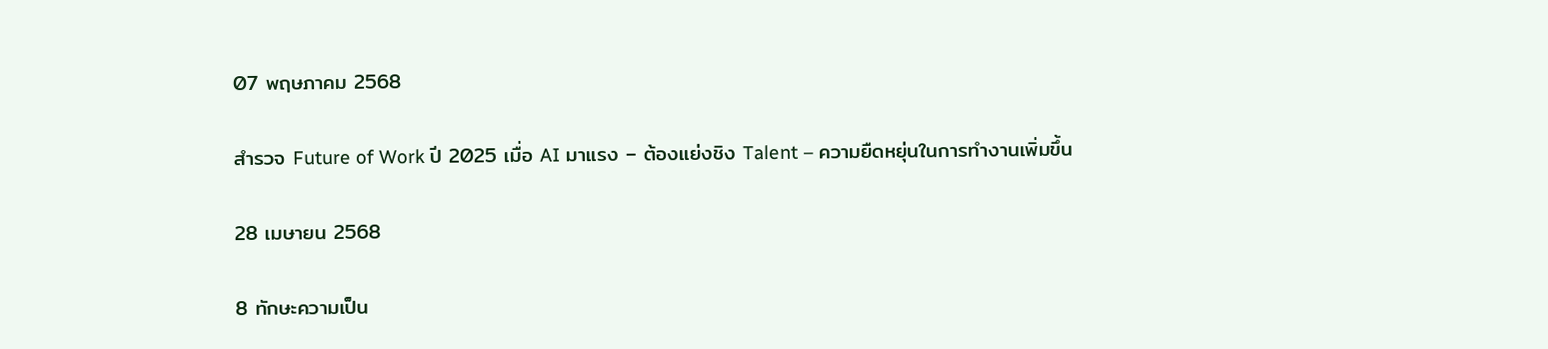07 พฤษภาคม 2568

สำรวจ Future of Work ปี 2025 เมื่อ AI มาแรง – ต้องแย่งชิง Talent – ความยืดหยุ่นในการทำงานเพิ่มขึ้น

28 เมษายน 2568

8 ทักษะความเป็น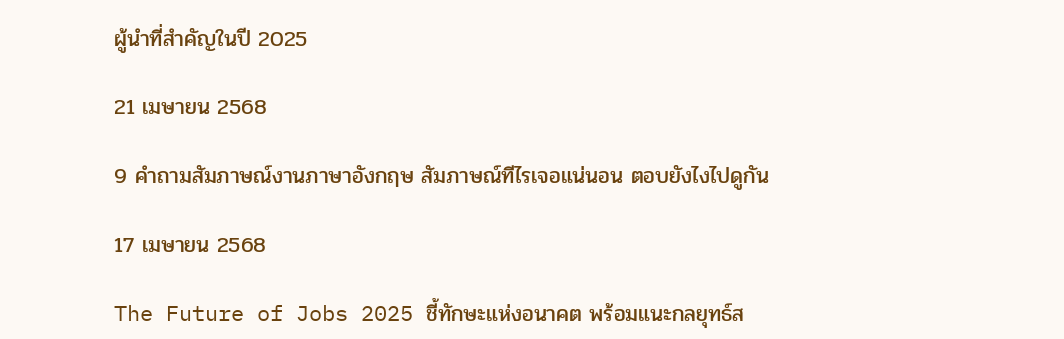ผู้นำที่สำคัญในปี 2025

21 เมษายน 2568

9 คำถามสัมภาษณ์งานภาษาอังกฤษ สัมภาษณ์ทีไรเจอแน่นอน ตอบยังไงไปดูกัน

17 เมษายน 2568

The Future of Jobs 2025 ชี้ทักษะแห่งอนาคต พร้อมแนะกลยุทธ์ส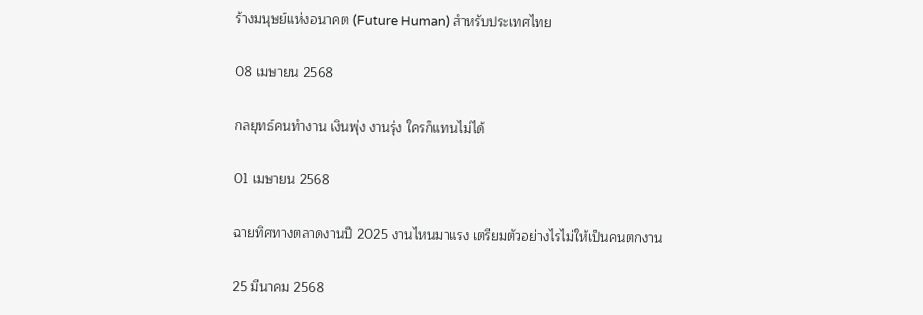ร้างมนุษย์แห่งอนาคต (Future Human) สำหรับประเทศไทย

08 เมษายน 2568

กลยุทธ์คนทำงาน เงินพุ่ง งานรุ่ง ใครก็แทนไม่ได้

01 เมษายน 2568

ฉายทิศทางตลาดงานปี 2025 งานไหนมาแรง เตรียมตัวอย่างไรไม่ให้เป็นคนตกงาน

25 มีนาคม 2568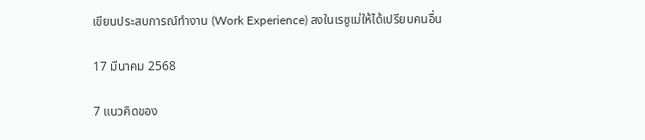เขียนประสบการณ์ทำงาน (Work Experience) ลงในเรซูเม่ให้ได้เปรียบคนอื่น

17 มีนาคม 2568

7 แนวคิดของ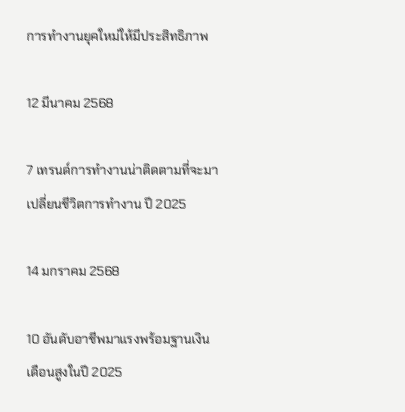การทำงานยุคใหม่ให้มีประสิทธิภาพ

12 มีนาคม 2568

7 เทรนด์การทำงานน่าติดตามที่จะมาเปลี่ยนชีวิตการทำงาน ปี 2025

14 มกราคม 2568

10 อันดับอาชีพมาแรงพร้อมฐานเงินเดือนสูงในปี 2025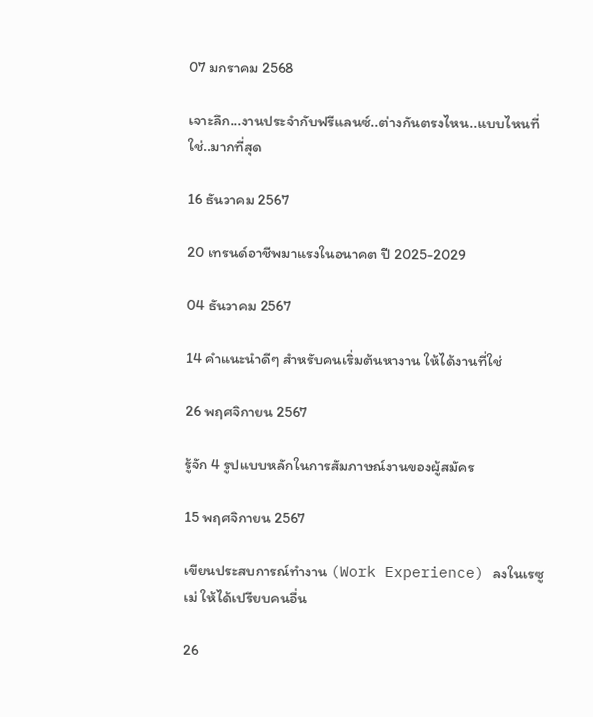07 มกราคม 2568

เจาะลึก...งานประจำกับฟรีแลนซ์..ต่างกันตรงไหน..แบบไหนที่ใช่..มากที่สุด

16 ธันวาคม 2567

20 เทรนด์อาชีพมาแรงในอนาคต ปี 2025-2029

04 ธันวาคม 2567

14 คำแนะนำดีๆ สำหรับคนเริ่มต้นหางาน ให้ได้งานที่ใช่

26 พฤศจิกายน 2567

รู้จัก 4 รูปแบบหลักในการสัมภาษณ์งานของผู้สมัคร

15 พฤศจิกายน 2567

เขียนประสบการณ์ทำงาน (Work Experience) ลงในเรซูเม่ ให้ได้เปรียบคนอื่น

26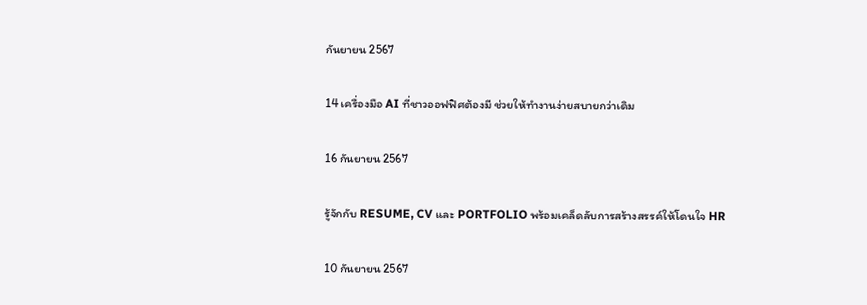กันยายน 2567

14 เครื่องมือ AI ที่ชาวออฟฟิศต้องมี ช่วยให้ทำงานง่ายสบายกว่าเดิม

16 กันยายน 2567

รู้จักกับ RESUME, CV และ PORTFOLIO พร้อมเคล็ดลับการสร้างสรรค์ให้โดนใจ HR

10 กันยายน 2567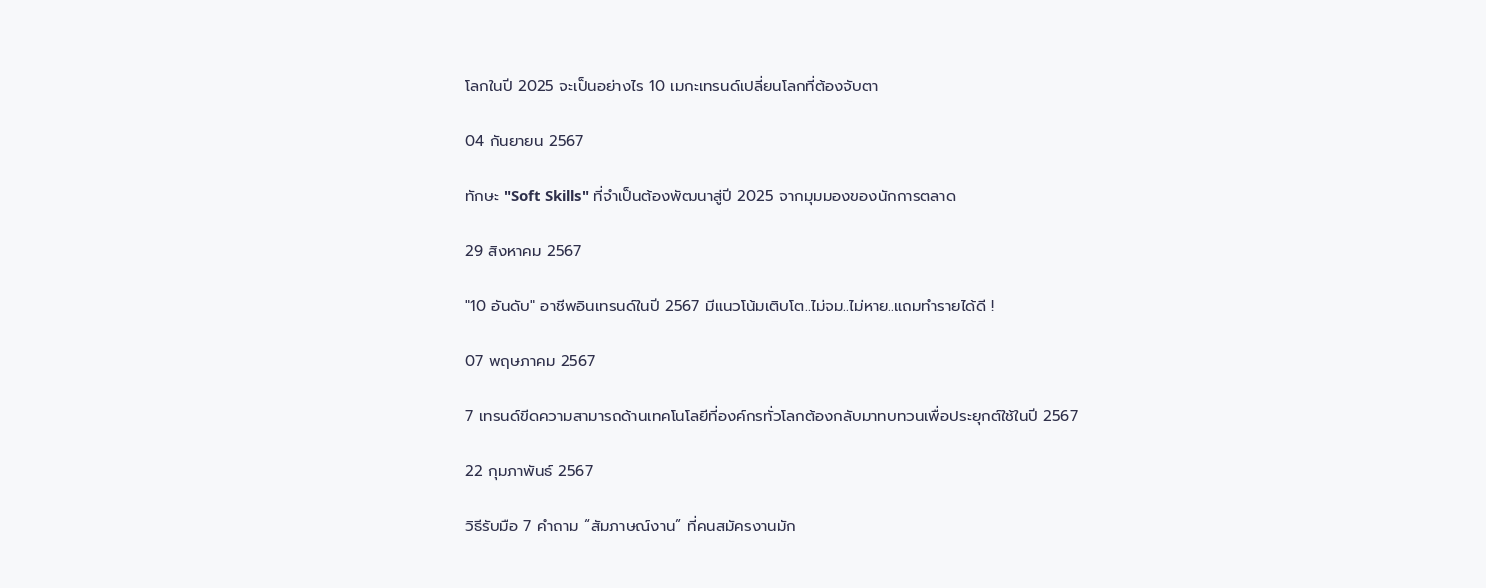โลกในปี 2025 จะเป็นอย่างไร 10 เมกะเทรนด์เปลี่ยนโลกที่ต้องจับตา

04 กันยายน 2567

ทักษะ "Soft Skills" ที่จําเป็นต้องพัฒนาสู่ปี 2025 จากมุมมองของนักการตลาด

29 สิงหาคม 2567

"10 อันดับ" อาชีพอินเทรนด์ในปี 2567 มีแนวโน้มเติบโต..ไม่จม..ไม่หาย..แถมทำรายได้ดี !

07 พฤษภาคม 2567

7 เทรนด์ขีดความสามารถด้านเทคโนโลยีที่องค์กรทั่วโลกต้องกลับมาทบทวนเพื่อประยุกต์ใช้ในปี 2567

22 กุมภาพันธ์ 2567

วิธีรับมือ 7 คำถาม “สัมภาษณ์งาน” ที่คนสมัครงานมัก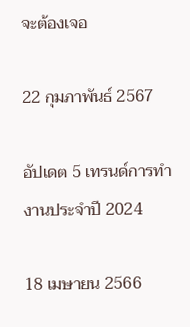จะต้องเจอ

22 กุมภาพันธ์ 2567

อัปเดต 5 เทรนด์การทำงานประจำปี 2024

18 เมษายน 2566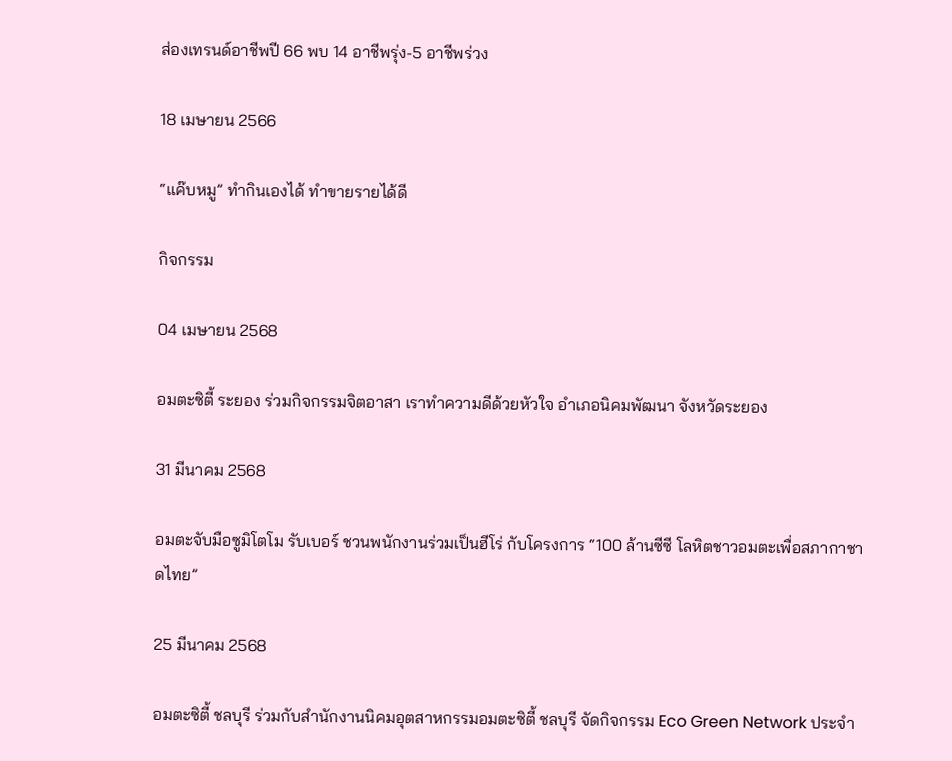ส่องเทรนด์อาชีพปี 66 พบ 14 อาชีพรุ่ง-5 อาชีพร่วง

18 เมษายน 2566

“แค๊บหมู” ทำกินเองได้ ทำขายรายได้ดี

กิจกรรม

04 เมษายน 2568

อมตะซิตี้ ระยอง ร่วมกิจกรรมจิตอาสา เราทำความดีด้วยหัวใจ อำเภอนิคมพัฒนา จังหวัดระยอง

31 มีนาคม 2568

อมตะจับมือซูมิโตโม รับเบอร์ ชวนพนักงานร่วมเป็นฮีโร่ กับโครงการ “100 ล้านซีซี โลหิตชาวอมตะเพื่อสภากาชาดไทย”

25 มีนาคม 2568

อมตะซิตี้ ชลบุรี ร่วมกับสำนักงานนิคมอุตสาหกรรมอมตะซิตี้ ชลบุรี จัดกิจกรรม Eco Green Network ประจำ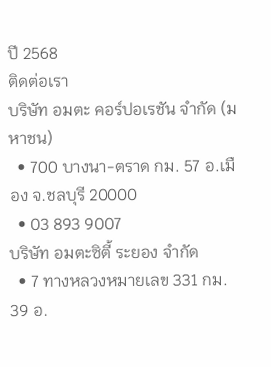ปี 2568
ติดต่อเรา
บริษัท อมตะ คอร์ปอเรชัน จำกัด (มหาชน)
  • 700 บางนา-ตราด กม. 57 อ.เมือง จ.ชลบุรี 20000
  • 03 893 9007
บริษัท อมตะซิตี้ ระยอง จำกัด
  • 7 ทางหลวงหมายเลข 331 กม. 39 อ.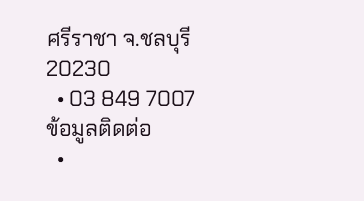ศรีราชา จ.ชลบุรี 20230
  • 03 849 7007
ข้อมูลติดต่อ
  •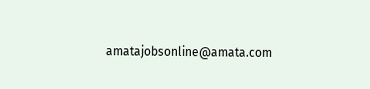amatajobsonline@amata.com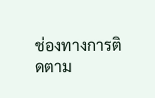ช่องทางการติดตาม